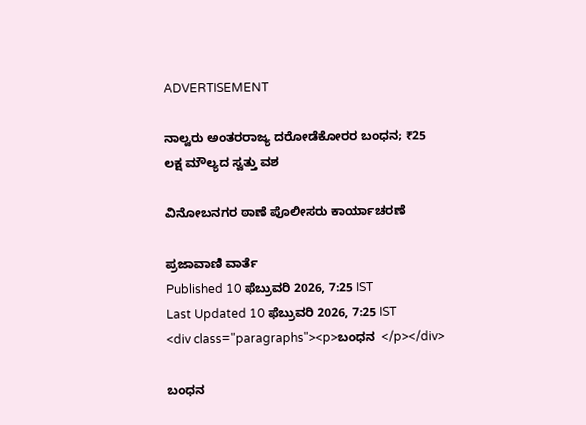ADVERTISEMENT

ನಾಲ್ವರು ಅಂತರರಾಜ್ಯ ದರೋಡೆಕೋರರ ಬಂಧನ; ₹25 ಲಕ್ಷ ಮೌಲ್ಯದ ಸ್ವತ್ತು ವಶ

ವಿನೋಬನಗರ ಠಾಣೆ ಪೊಲೀಸರು ಕಾರ್ಯಾಚರಣೆ

ಪ್ರಜಾವಾಣಿ ವಾರ್ತೆ
Published 10 ಫೆಬ್ರುವರಿ 2026, 7:25 IST
Last Updated 10 ಫೆಬ್ರುವರಿ 2026, 7:25 IST
<div class="paragraphs"><p>ಬಂಧನ  </p></div>

ಬಂಧನ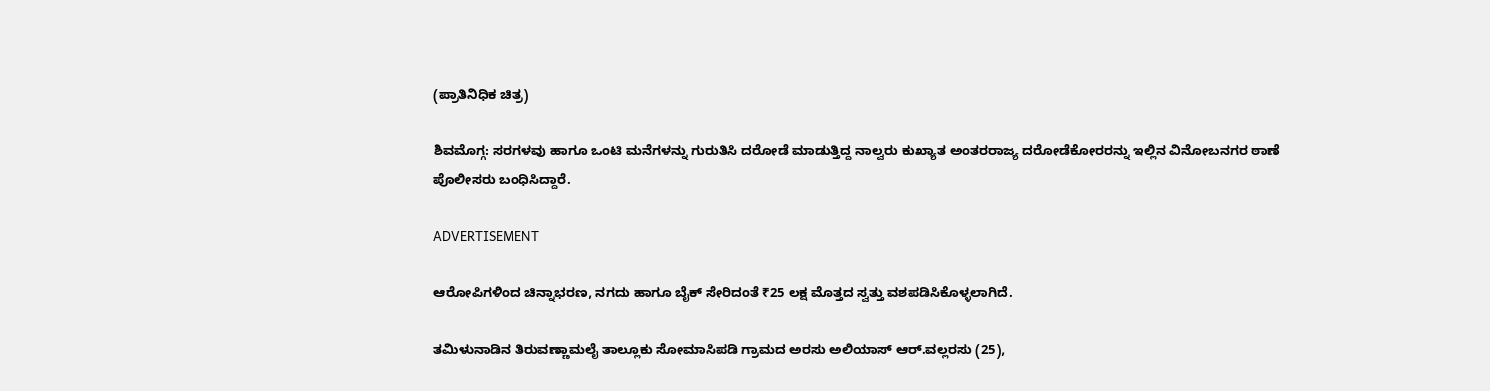(ಪ್ರಾತಿನಿಧಿಕ ಚಿತ್ರ)

ಶಿವಮೊಗ್ಗ: ಸರಗಳವು ಹಾಗೂ ಒಂಟಿ ಮನೆಗಳನ್ನು ಗುರುತಿಸಿ ದರೋಡೆ ಮಾಡುತ್ತಿದ್ದ ನಾಲ್ವರು ಕುಖ್ಯಾತ ಅಂತರರಾಜ್ಯ ದರೋಡೆಕೋರರನ್ನು ಇಲ್ಲಿನ ವಿನೋಬನಗರ ಠಾಣೆ ಪೊಲೀಸರು ಬಂಧಿಸಿದ್ದಾರೆ.

ADVERTISEMENT

ಆರೋಪಿಗಳಿಂದ ಚಿನ್ನಾಭರಣ, ನಗದು ಹಾಗೂ ಬೈಕ್‌ ಸೇರಿದಂತೆ ₹25 ಲಕ್ಷ ಮೊತ್ತದ ಸ್ವತ್ತು ವಶಪಡಿಸಿಕೊಳ್ಳಲಾಗಿದೆ.

ತಮಿಳುನಾಡಿನ ತಿರುವಣ್ಣಾಮಲೈ ತಾಲ್ಲೂಕು ಸೋಮಾಸಿಪಡಿ ಗ್ರಾಮದ ಅರಸು ಅಲಿಯಾಸ್‌ ಆರ್‌.ವಲ್ಲರಸು (25),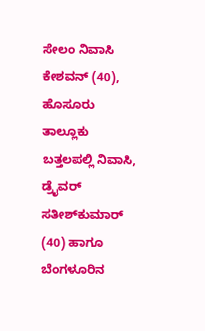ಸೇಲಂ ನಿವಾಸಿ ಕೇಶವನ್‌ (40), ಹೊಸೂರು ತಾಲ್ಲೂಕು ಬತ್ತಲಪಲ್ಲಿ ನಿವಾಸಿ, ಡ್ರೈವರ್‌ ಸತೀಶ್‌ಕುಮಾರ್‌ (40) ಹಾಗೂ ಬೆಂಗಳೂರಿನ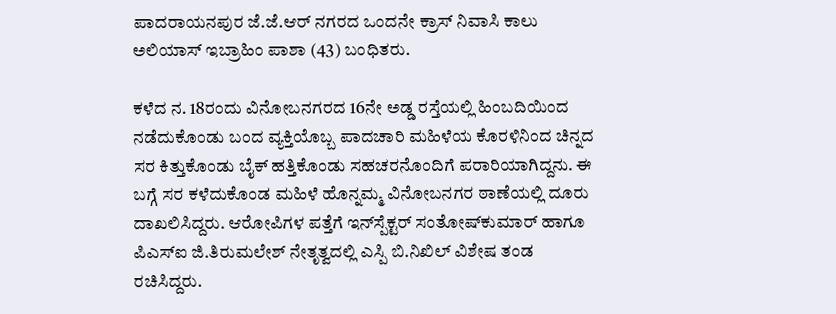ಪಾದರಾಯನಪುರ ಜೆ.ಜೆ.ಆರ್‌ ನಗರದ ಒಂದನೇ ಕ್ರಾಸ್ ನಿವಾಸಿ ಕಾಲು ಅಲಿಯಾಸ್‌ ಇಬ್ರಾಹಿಂ ಪಾಶಾ (43) ಬಂಧಿತರು.

ಕಳೆದ ನ. 18ರಂದು ವಿನೋಬನಗರದ 16ನೇ ಅಡ್ಡ ರಸ್ತೆಯಲ್ಲಿ ಹಿಂಬದಿಯಿಂದ ನಡೆದುಕೊಂಡು ಬಂದ ವ್ಯಕ್ತಿಯೊಬ್ಬ ಪಾದಚಾರಿ ಮಹಿಳೆಯ ಕೊರಳಿನಿಂದ ಚಿನ್ನದ ಸರ ಕಿತ್ತುಕೊಂಡು ಬೈಕ್ ಹತ್ತಿಕೊಂಡು ಸಹಚರನೊಂದಿಗೆ ಪರಾರಿಯಾಗಿದ್ದನು. ಈ ಬಗ್ಗೆ ಸರ ಕಳೆದುಕೊಂಡ ಮಹಿಳೆ ಹೊನ್ನಮ್ಮ ವಿನೋಬನಗರ ಠಾಣೆಯಲ್ಲಿ ದೂರು ದಾಖಲಿಸಿದ್ದರು. ಆರೋಪಿಗಳ ಪತ್ತೆಗೆ ಇನ್‌ಸ್ಪೆಕ್ಟರ್ ಸಂತೋಷ್‌ಕುಮಾರ್ ಹಾಗೂ ಪಿಎಸ್‌ಐ ಜಿ.ತಿರುಮಲೇಶ್ ನೇತೃತ್ವದಲ್ಲಿ ಎಸ್ಪಿ ಬಿ.ನಿಖಿಲ್‌ ವಿಶೇಷ ತಂಡ ರಚಿಸಿದ್ದರು.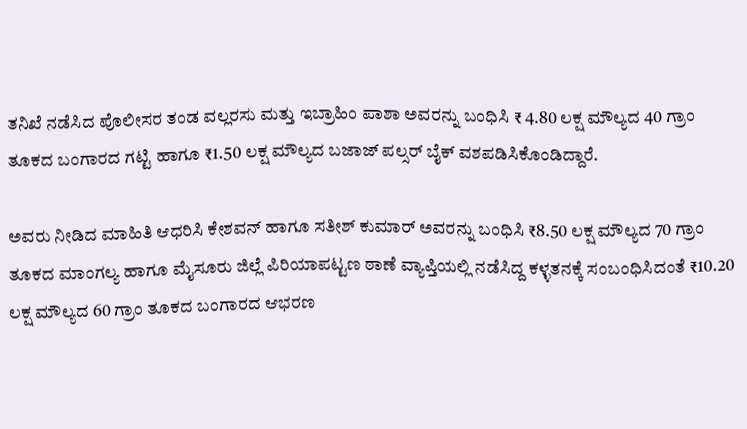ತನಿಖೆ ನಡೆಸಿದ ಪೊಲೀಸರ ತಂಡ ವಲ್ಲರಸು ಮತ್ತು ಇಬ್ರಾಹಿಂ ಪಾಶಾ ಅವರನ್ನು ಬಂಧಿಸಿ ₹ 4.80 ಲಕ್ಷ ಮೌಲ್ಯದ 40 ಗ್ರಾಂ ತೂಕದ ಬಂಗಾರದ ಗಟ್ಟಿ ಹಾಗೂ ₹1.50 ಲಕ್ಷ ಮೌಲ್ಯದ ಬಜಾಜ್ ಪಲ್ಸರ್ ಬೈಕ್ ವಶ‍ಪಡಿಸಿಕೊಂಡಿದ್ದಾರೆ.

ಅವರು ನೀಡಿದ ಮಾಹಿತಿ ಆಧರಿಸಿ ಕೇಶವನ್‌ ಹಾಗೂ ಸತೀಶ್‌ ಕುಮಾರ್ ಅವರನ್ನು ಬಂಧಿಸಿ ₹8.50 ಲಕ್ಷ ಮೌಲ್ಯದ 70 ಗ್ರಾಂ ತೂಕದ ಮಾಂಗಲ್ಯ ಹಾಗೂ ಮೈಸೂರು ಜಿಲ್ಲೆ ಪಿರಿಯಾಪಟ್ಟಣ ಠಾಣೆ ವ್ಯಾಪ್ತಿಯಲ್ಲಿ ನಡೆಸಿದ್ದ ಕಳ್ಳತನಕ್ಕೆ ಸಂಬಂಧಿಸಿದಂತೆ ₹10.20 ಲಕ್ಷ ಮೌಲ್ಯದ 60 ಗ್ರಾಂ ತೂಕದ ಬಂಗಾರದ ಆಭರಣ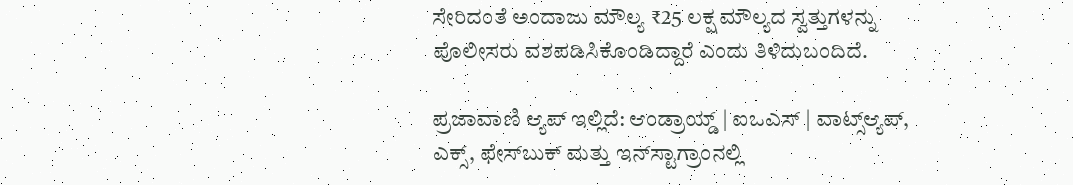ಸೇರಿದಂತೆ ಅಂದಾಜು ಮೌಲ್ಯ ₹25 ಲಕ್ಷ ಮೌಲ್ಯದ ಸ್ವತ್ತುಗಳನ್ನು ಪೊಲೀಸರು ವಶಪಡಿಸಿಕೊಂಡಿದ್ದಾರೆ ಎಂದು ತಿಳಿದುಬಂದಿದೆ.

ಪ್ರಜಾವಾಣಿ ಆ್ಯಪ್ ಇಲ್ಲಿದೆ: ಆಂಡ್ರಾಯ್ಡ್ | ಐಒಎಸ್ | ವಾಟ್ಸ್ಆ್ಯಪ್, ಎಕ್ಸ್, ಫೇಸ್‌ಬುಕ್ ಮತ್ತು ಇನ್‌ಸ್ಟಾಗ್ರಾಂನಲ್ಲಿ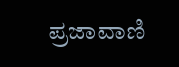ಪ್ರಜಾವಾಣಿ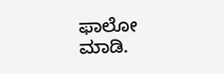ಫಾಲೋ ಮಾಡಿ.